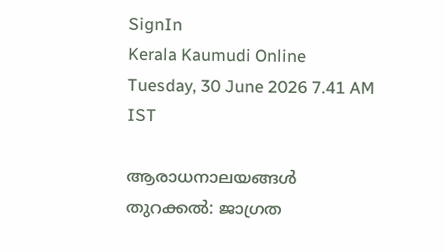SignIn
Kerala Kaumudi Online
Tuesday, 30 June 2026 7.41 AM IST

ആരാധനാലയങ്ങൾ തുറക്കൽ: ജാഗ്രത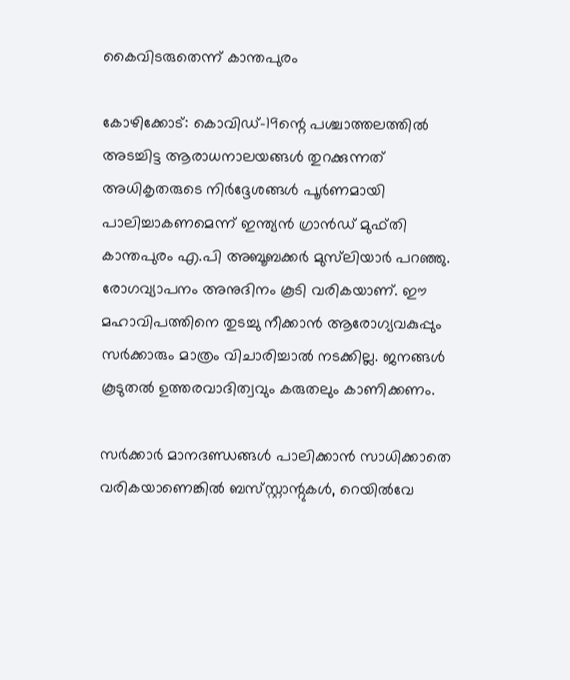കൈവിടരുതെന്ന് കാന്തപുരം

കോഴിക്കോട്: കൊവിഡ്-19ന്റെ പശ്ചാത്തലത്തിൽ അടച്ചിട്ട ആരാധനാലയങ്ങൾ തുറക്കുന്നത് അധികൃതരുടെ നിർദ്ദേശങ്ങൾ പൂർണമായി പാലിച്ചാകണമെന്ന് ഇന്ത്യൻ ഗ്രാൻഡ് മുഫ്തി കാന്തപുരം എ.പി അബൂബക്കർ മുസ്‌ലിയാർ പറഞ്ഞു. രോഗവ്യാപനം അനുദിനം കൂടി വരികയാണ്. ഈ മഹാവിപത്തിനെ തുടച്ചു നീക്കാൻ ആരോഗ്യവകുപ്പും സർക്കാരും മാത്രം വിചാരിച്ചാൽ നടക്കില്ല. ജനങ്ങൾ കൂടുതൽ ഉത്തരവാദിത്വവും കരുതലും കാണിക്കണം.

സർക്കാർ മാനദണ്ഡങ്ങൾ പാലിക്കാൻ സാധിക്കാതെ വരികയാണെങ്കിൽ ബസ്‌സ്റ്റാന്റുകൾ, റെയിൽവേ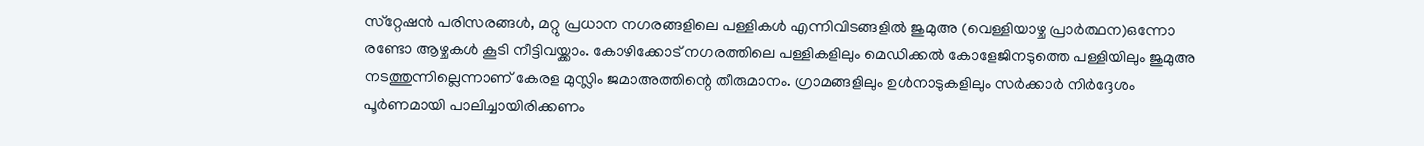സ്‌റ്റേഷൻ പരിസരങ്ങൾ, മറ്റു പ്രധാന നഗരങ്ങളിലെ പള്ളികൾ എന്നിവിടങ്ങളിൽ ജുമുഅ (വെള്ളിയാഴ്ച പ്രാർത്ഥന)ഒന്നോ രണ്ടോ ആഴ്ചകൾ കൂടി നീട്ടിവയ്ക്കാം. കോഴിക്കോട് നഗരത്തിലെ പള്ളികളിലും മെഡിക്കൽ കോളേജിനടുത്തെ പള്ളിയിലും ജുമുഅ നടത്തുന്നില്ലെന്നാണ് കേരള മുസ്ലിം ജമാഅത്തിന്റെ തീരുമാനം. ഗ്രാമങ്ങളിലും ഉൾനാടുകളിലും സർക്കാർ നിർദ്ദേശം പൂർണമായി പാലിച്ചായിരിക്കണം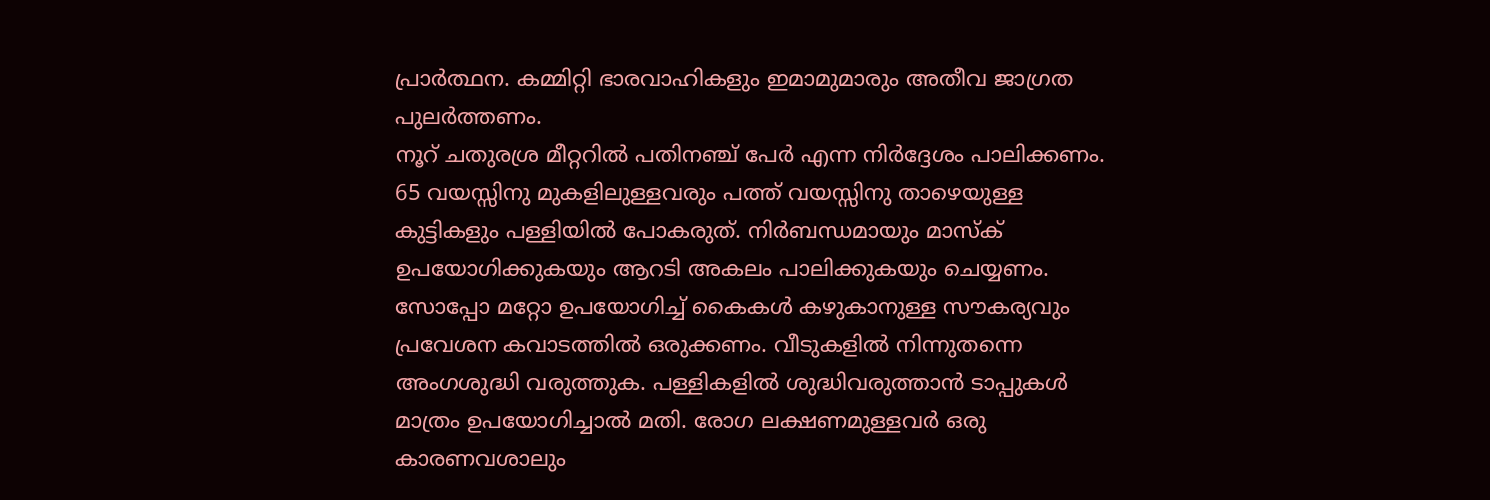പ്രാർത്ഥന. കമ്മിറ്റി ഭാരവാഹികളും ഇമാമുമാരും അതീവ ജാഗ്രത പുലർത്തണം.
നൂറ് ചതുരശ്ര മീറ്ററിൽ പതിനഞ്ച് പേർ എന്ന നിർദ്ദേശം പാലിക്കണം. 65 വയസ്സിനു മുകളിലുള്ളവരും പത്ത് വയസ്സിനു താഴെയുള്ള കുട്ടികളും പള്ളിയിൽ പോകരുത്. നിർബന്ധമായും മാസ്ക് ഉപയോഗിക്കുകയും ആറടി അകലം പാലിക്കുകയും ചെയ്യണം. സോപ്പോ മറ്റോ ഉപയോഗിച്ച് കൈകൾ കഴുകാനുള്ള സൗകര്യവും പ്രവേശന കവാടത്തിൽ ഒരുക്കണം. വീടുകളിൽ നിന്നുതന്നെ അംഗശുദ്ധി വരുത്തുക. പള്ളികളിൽ ശുദ്ധിവരുത്താൻ ടാപ്പുകൾ മാത്രം ഉപയോഗിച്ചാൽ മതി. രോഗ ലക്ഷണമുള്ളവർ ഒരു കാരണവശാലും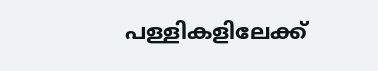പള്ളികളിലേക്ക്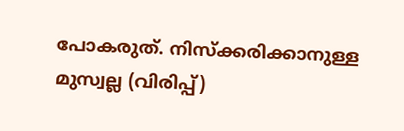പോകരുത്. നിസ്‌ക്കരിക്കാനുള്ള മുസ്വല്ല (വിരിപ്പ്)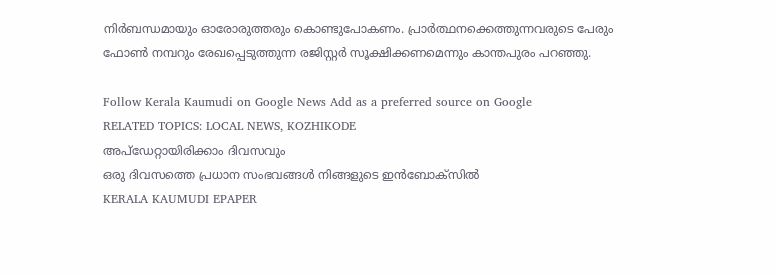നിർബന്ധമായും ഓരോരുത്തരും കൊണ്ടുപോകണം. പ്രാർത്ഥനക്കെത്തുന്നവരുടെ പേരും ഫോൺ നമ്പറും രേഖപ്പെടുത്തുന്ന രജിസ്റ്റർ സൂക്ഷിക്കണമെന്നും കാന്തപുരം പറഞ്ഞു.

Follow Kerala Kaumudi on Google News Add as a preferred source on Google
RELATED TOPICS: LOCAL NEWS, KOZHIKODE
അപ്ഡേറ്റായിരിക്കാം ദിവസവും
ഒരു ദിവസത്തെ പ്രധാന സംഭവങ്ങൾ നിങ്ങളുടെ ഇൻബോക്സിൽ
KERALA KAUMUDI EPAPER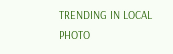TRENDING IN LOCAL
PHOTO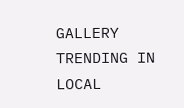GALLERY
TRENDING IN LOCAL